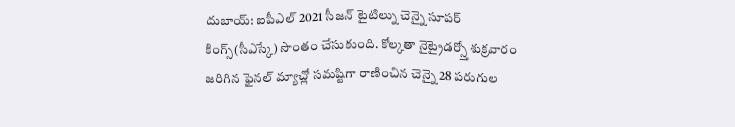దుబాయ్: ఐపీఎల్ 2021 సీజన్ టైటిల్ను చెన్నై సూపర్ కింగ్స్(సీఎస్కే) సొంతం చేసుకుంది. కోల్కతా నైట్రైడర్స్తో శుక్రవారం జరిగిన ఫైనల్ మ్యాచ్లో సమష్టిగా రాణించిన చెన్నై 28 పరుగుల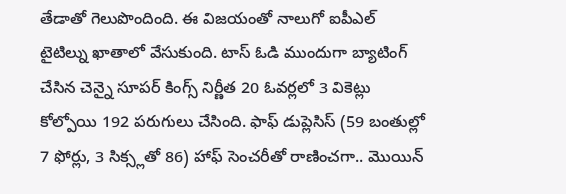తేడాతో గెలుపొందింది. ఈ విజయంతో నాలుగో ఐపీఎల్ టైటిల్ను ఖాతాలో వేసుకుంది. టాస్ ఓడి ముందుగా బ్యాటింగ్ చేసిన చెన్నై సూపర్ కింగ్స్ నిర్ణీత 20 ఓవర్లలో 3 వికెట్లు కోల్పోయి 192 పరుగులు చేసింది. ఫాఫ్ డుప్లెసిస్ (59 బంతుల్లో 7 ఫోర్లు, 3 సిక్స్లతో 86) హాఫ్ సెంచరీతో రాణించగా.. మొయిన్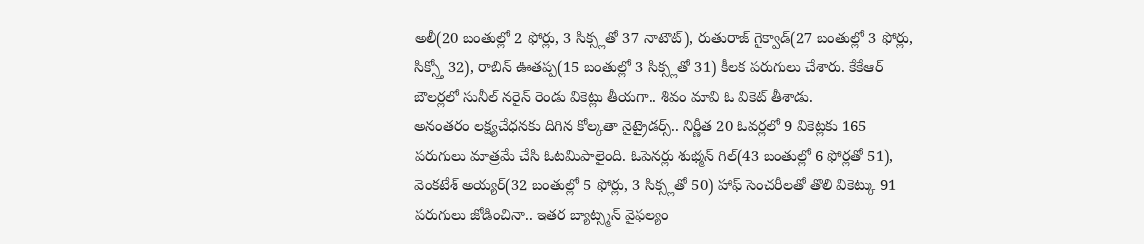అలీ(20 బంతుల్లో 2 ఫోర్లు, 3 సిక్స్లతో 37 నాటౌట్), రుతురాజ్ గైక్వాడ్(27 బంతుల్లో 3 ఫోర్లు, సిక్స్తో 32), రాబిన్ ఊతప్ప(15 బంతుల్లో 3 సిక్స్లతో 31) కీలక పరుగులు చేశారు. కేకేఆర్ బౌలర్లలో సునీల్ నరైన్ రెండు వికెట్లు తీయగా.. శివం మావి ఓ వికెట్ తీశాడు.
అనంతరం లక్ష్యచేధనకు దిగిన కోల్కతా నైట్రైడర్స్.. నిర్ణీత 20 ఓవర్లలో 9 వికెట్లకు 165 పరుగులు మాత్రమే చేసి ఓటమిపాలైంది. ఓపెనర్లు శుభ్మన్ గిల్(43 బంతుల్లో 6 ఫోర్లతో 51), వెంకటేశ్ అయ్యర్(32 బంతుల్లో 5 ఫోర్లు, 3 సిక్స్లతో 50) హాఫ్ సెంచరీలతో తొలి వికెట్కు 91 పరుగులు జోడించినా.. ఇతర బ్యాట్స్మన్ వైఫల్యం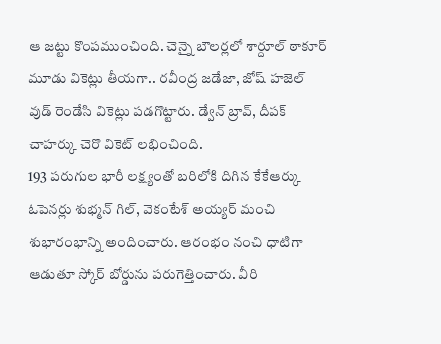ఆ జట్టు కొంపముంచింది. చెన్నై బౌలర్లలో శార్దూల్ ఠాకూర్ మూడు వికెట్లు తీయగా.. రవీంద్ర జడేజా, జోష్ హజెల్ వుడ్ రెండేసి వికెట్లు పడగొట్టారు. డ్వేన్ బ్రావ్, దీపక్ చాహర్కు చెరొ వికెట్ లభించింది.
193 పరుగుల భారీ లక్ష్యంతో బరిలోకి దిగిన కేకేఆర్కు ఓపెనర్లు శుభ్మన్ గిల్, వెకంటేశ్ అయ్యర్ మంచి శుభారంభాన్ని అందించారు. ఆరంభం నంచి ధాటిగా ఆడుతూ స్కోర్ బోర్డును పరుగెత్తించారు. వీరి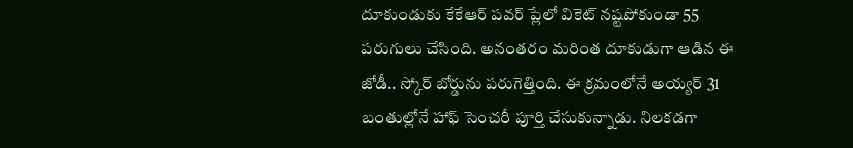దూకుండుకు కేకేఆర్ పవర్ ప్లేలో వికెట్ నష్టపోకుండా 55 పరుగులు చేసింది. అనంతరం మరింత దూకుడుగా ఆడిన ఈ జోడీ.. స్కోర్ బోర్డును పరుగెత్తింది. ఈ క్రమంలోనే అయ్యర్ 31 బంతుల్లోనే హాఫ్ సెంచరీ పూర్తి చేసుకున్నాడు. నిలకడగా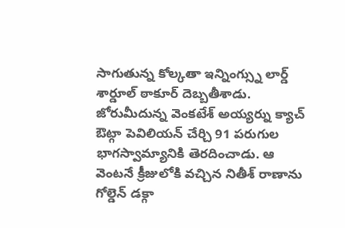సాగుతున్న కోల్కతా ఇన్నింగ్స్ను లార్డ్ శార్డూల్ ఠాకూర్ దెబ్బతీశాడు. జోరుమీదున్న వెంకటేశ్ అయ్యర్ను క్యాచ్ ఔట్గా పెవిలియన్ చేర్చి 91 పరుగుల భాగస్వామ్యానికి తెరదించాడు. ఆ వెంటనే క్రీజులోకి వచ్చిన నితీశ్ రాణాను గోల్డెన్ డక్గా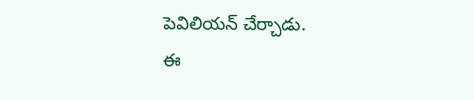పెవిలియన్ చేర్చాడు.
ఈ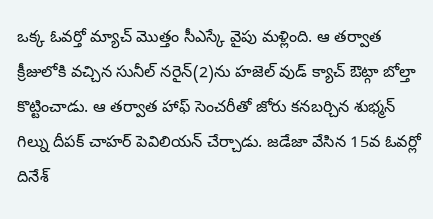ఒక్క ఓవర్తో మ్యాచ్ మొత్తం సీఎస్కే వైపు మళ్లింది. ఆ తర్వాత క్రీజులోకి వచ్చిన సునీల్ నరైన్(2)ను హజెల్ వుడ్ క్యాచ్ ఔట్గా బోల్తా కొట్టించాడు. ఆ తర్వాత హాఫ్ సెంచరీతో జోరు కనబర్చిన శుభ్మన్ గిల్ను దీపక్ చాహర్ పెవిలియన్ చేర్చాడు. జడేజా వేసిన 15వ ఓవర్లో దినేశ్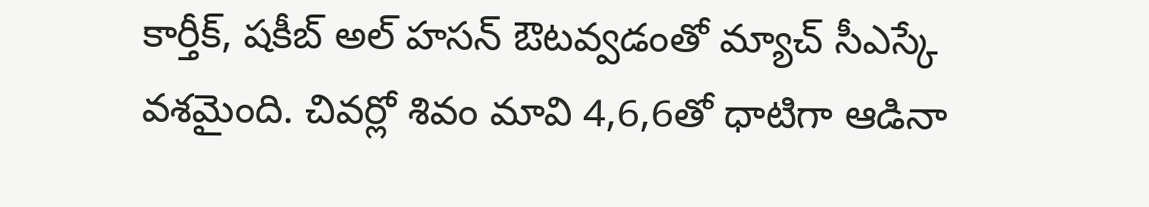కార్తీక్, షకీబ్ అల్ హసన్ ఔటవ్వడంతో మ్యాచ్ సీఎస్కే వశమైంది. చివర్లో శివం మావి 4,6,6తో ధాటిగా ఆడినా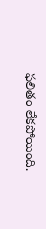ఫలితం లేకపోయింది.